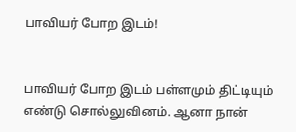பாவியர் போற இடம்!


பாவியர் போற இடம் பள்ளமும் திட்டியும் எண்டு சொல்லுவினம். ஆனா நான்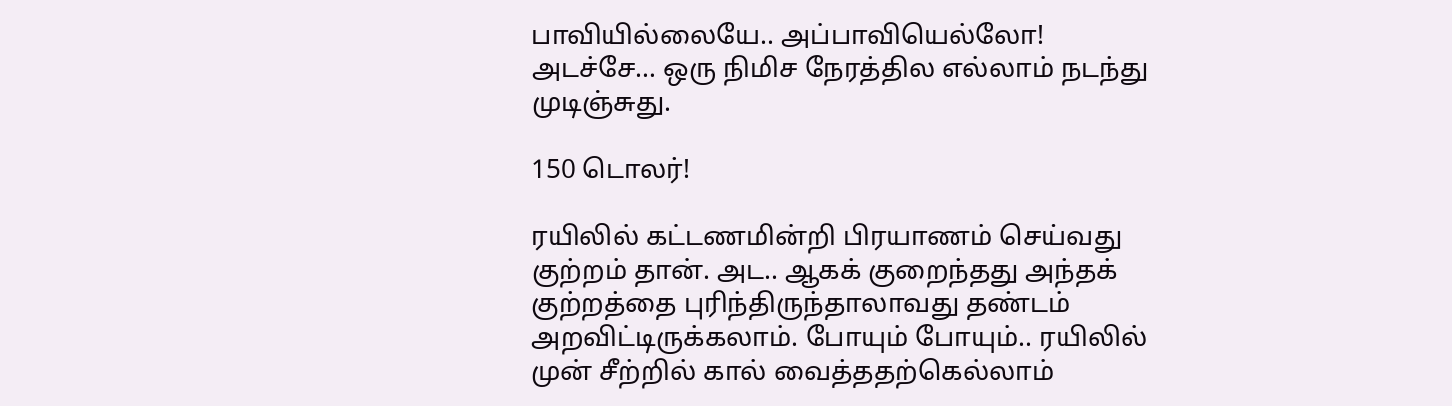பாவியில்லையே.. அப்பாவியெல்லோ!
அடச்சே… ஒரு நிமிச நேரத்தில எல்லாம் நடந்து முடிஞ்சுது.

150 டொலர்!

ரயிலில் கட்டணமின்றி பிரயாணம் செய்வது குற்றம் தான். அட.. ஆகக் குறைந்தது அந்தக் குற்றத்தை புரிந்திருந்தாலாவது தண்டம் அறவிட்டிருக்கலாம். போயும் போயும்.. ரயிலில் முன் சீற்றில் கால் வைத்ததற்கெல்லாம்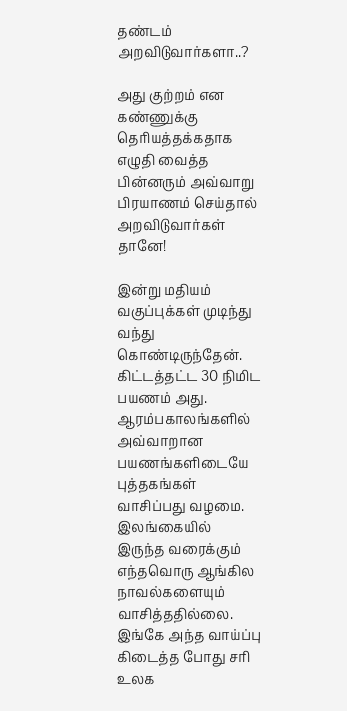தண்டம் அறவிடுவார்களா..?

அது குற்றம் என கண்ணுக்கு தெரியத்தக்கதாக எழுதி வைத்த பின்னரும் அவ்வாறு பிரயாணம் செய்தால் அறவிடுவார்கள் தானே!

இன்று மதியம் வகுப்புக்கள் முடிந்து வந்து கொண்டிருந்தேன். கிட்டத்தட்ட 30 நிமிட பயணம் அது. ஆரம்பகாலங்களில் அவ்வாறான பயணங்களிடையே புத்தகங்கள் வாசிப்பது வழமை. இலங்கையில் இருந்த வரைக்கும் எந்தவொரு ஆங்கில நாவல்களையும் வாசித்ததில்லை. இங்கே அந்த வாய்ப்பு கிடைத்த போது சரி உலக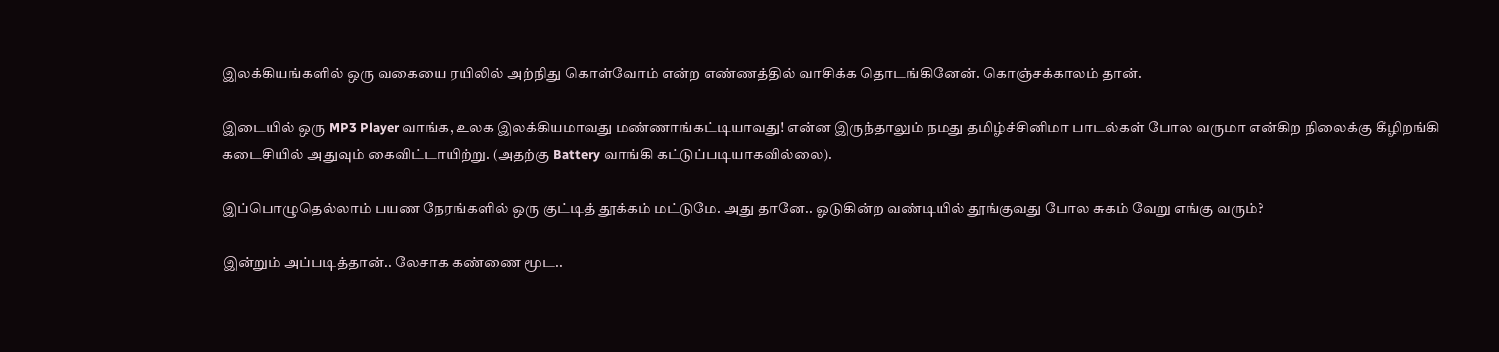இலக்கியங்களில் ஒரு வகையை ரயிலில் அற்நிது கொள்வோம் என்ற எண்ணத்தில் வாசிக்க தொடங்கினேன். கொஞ்சக்காலம் தான்.

இடையில் ஒரு MP3 Player வாங்க, உலக இலக்கியமாவது மண்ணாங்கட்டியாவது! என்ன இருந்தாலும் நமது தமிழ்ச்சினிமா பாடல்கள் போல வருமா என்கிற நிலைக்கு கீழிறங்கி கடைசியில் அதுவும் கைவிட்டாயிற்று. (அதற்கு Battery வாங்கி கட்டுப்படியாகவில்லை).

இப்பொழுதெல்லாம் பயண நேரங்களில் ஒரு குட்டித் தூக்கம் மட்டுமே. அது தானே.. ஓடுகின்ற வண்டியில் தூங்குவது போல சுகம் வேறு எங்கு வரும்?

இன்றும் அப்படித்தான்.. லேசாக கண்ணை மூட..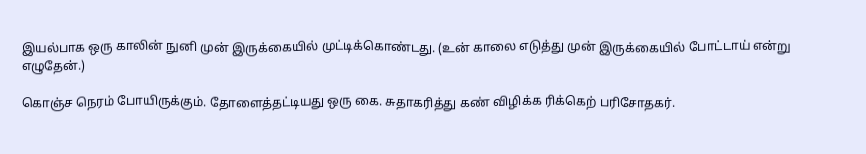இயல்பாக ஒரு காலின் நுனி முன் இருக்கையில் முட்டிக்கொண்டது. (உன் காலை எடுத்து முன் இருக்கையில் போட்டாய் என்று எழுதேன்.)

கொஞ்ச நெரம் போயிருக்கும். தோளைத்தட்டியது ஒரு கை. சுதாகரித்து கண் விழிக்க ரிக்கெற் பரிசோதகர்.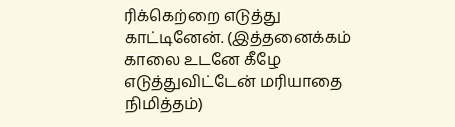ரிக்கெற்றை எடுத்து காட்டினேன். (இத்தனைக்கம் காலை உடனே கீழே எடுத்துவிட்டேன் மரியாதை நிமித்தம்)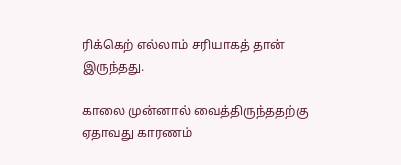ரிக்கெற் எல்லாம் சரியாகத் தான் இருந்தது.

காலை முன்னால் வைத்திருந்ததற்கு ஏதாவது காரணம்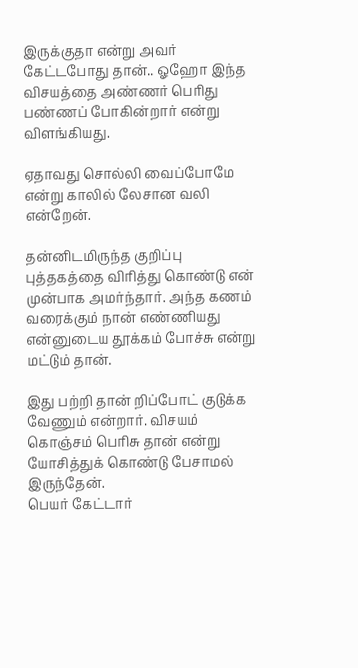இருக்குதா என்று அவர் கேட்டபோது தான்.. ஓஹோ இந்த விசயத்தை அண்ணர் பெரிது பண்ணப் போகின்றார் என்று விளங்கியது.

ஏதாவது சொல்லி வைப்போமே என்று காலில் லேசான வலி என்றேன்.

தன்னிடமிருந்த குறிப்பு புத்தகத்தை விரித்து கொண்டு என் முன்பாக அமர்ந்தார். அந்த கணம் வரைக்கும் நான் எண்ணியது என்னுடைய தூக்கம் போச்சு என்று மட்டும் தான்.

இது பற்றி தான் றிப்போட் குடுக்க வேணும் என்றார். விசயம் கொஞ்சம் பெரிசு தான் என்று யோசித்துக் கொண்டு பேசாமல் இருந்தேன்.
பெயர் கேட்டார்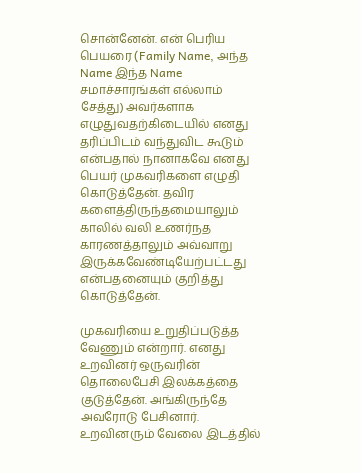சொன்னேன். என் பெரிய பெயரை (Family Name, அந்த Name இந்த Name சமாச்சாரங்கள் எல்லாம் சேத்து) அவர்களாக எழுதுவதற்கிடையில் எனது தரிப்பிடம் வந்துவிட கூடும் என்பதால் நானாகவே எனது பெயர் முகவரிகளை எழுதி கொடுத்தேன். தவிர களைத்திருந்தமையாலும் காலில் வலி உணர்நத காரணத்தாலும் அவ்வாறு இருக்கவேண்டியேற்பட்டது என்பதனையும் குறித்து கொடுத்தேன்.

முகவரியை உறுதிப்படுத்த வேணும் என்றார். எனது உறவினர் ஒருவரின் தொலைபேசி இலக்கத்தை குடுத்தேன். அங்கிருந்தே அவரோடு பேசினார். உறவினரும் வேலை இடத்தில்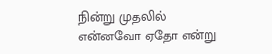நின்று முதலில் என்னவோ ஏதோ என்று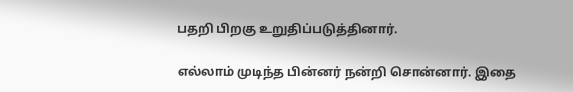பதறி பிறகு உறுதிப்படுத்தினார்.

எல்லாம் முடிந்த பின்னர் நன்றி சொன்னார். இதை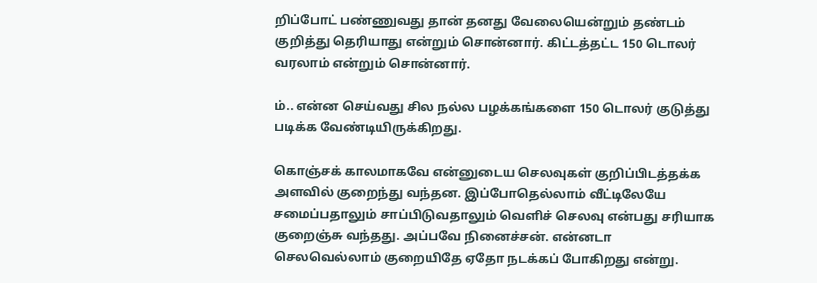றிப்போட் பண்ணுவது தான் தனது வேலையென்றும் தண்டம் குறித்து தெரியாது என்றும் சொன்னார். கிட்டத்தட்ட 150 டொலர் வரலாம் என்றும் சொன்னார்.

ம்.. என்ன செய்வது சில நல்ல பழக்கங்களை 150 டொலர் குடுத்து படிக்க வேண்டியிருக்கிறது.

கொஞ்சக் காலமாகவே என்னுடைய செலவுகள் குறிப்பிடத்தக்க அளவில் குறைந்து வந்தன. இப்போதெல்லாம் வீட்டிலேயே சமைப்பதாலும் சாப்பிடுவதாலும் வெளிச் செலவு என்பது சரியாக குறைஞ்சு வந்தது. அப்பவே நினைச்சன். என்னடா செலவெல்லாம் குறையிதே ஏதோ நடக்கப் போகிறது என்று.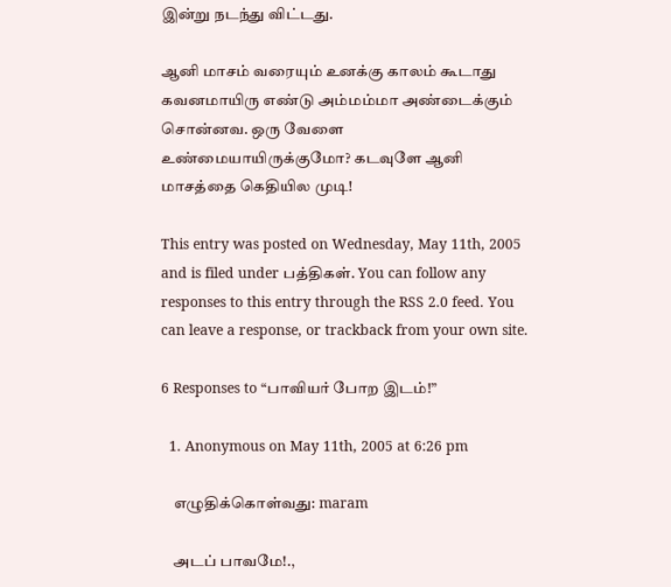இன்று நடந்து விட்டது.

ஆனி மாசம் வரையும் உனக்கு காலம் கூடாது கவனமாயிரு எண்டு அம்மம்மா அண்டைக்கும் சொன்னவ. ஒரு வேளை உண்மையாயிருக்குமோ? கடவுளே ஆனி மாசத்தை கெதியில முடி!

This entry was posted on Wednesday, May 11th, 2005 and is filed under பத்திகள். You can follow any responses to this entry through the RSS 2.0 feed. You can leave a response, or trackback from your own site.

6 Responses to “பாவியர் போற இடம்!”

  1. Anonymous on May 11th, 2005 at 6:26 pm

    எழுதிக்கொள்வது: maram

    அடப் பாவமே!.,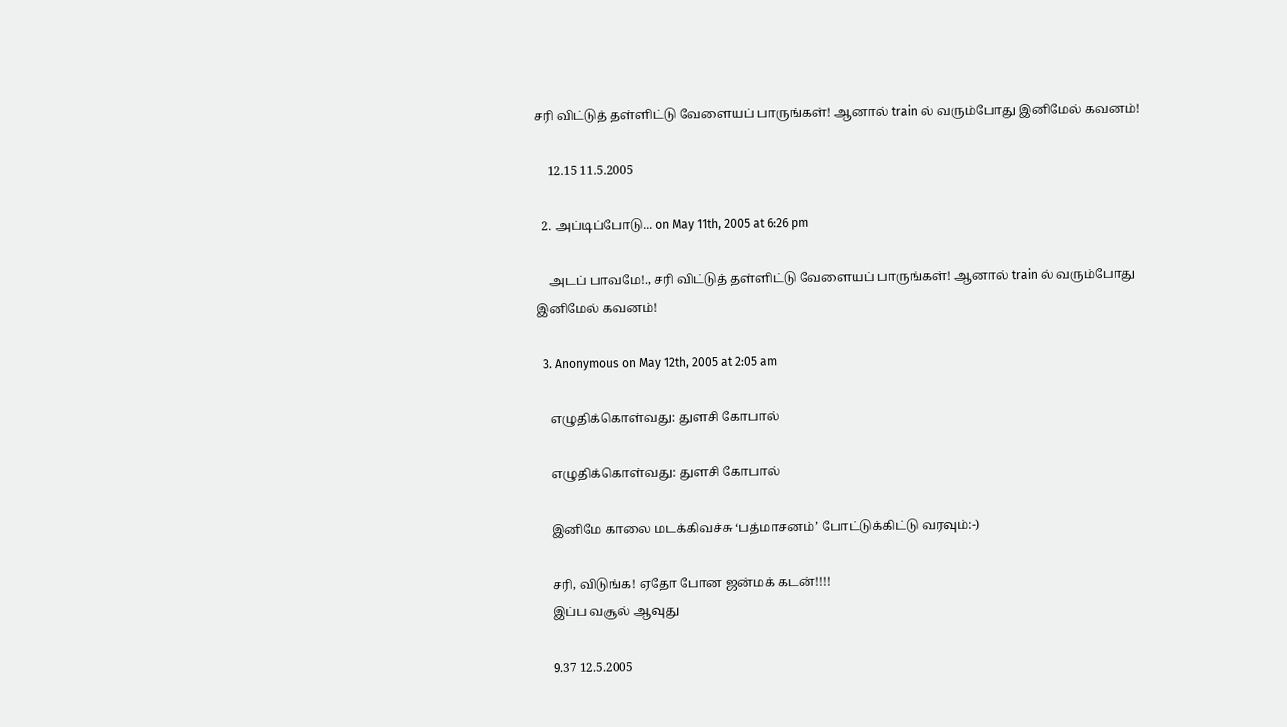சரி விட்டுத் தள்ளிட்டு வேளையப் பாருங்கள்! ஆனால் train ல் வரும்போது இனிமேல் கவனம்!

    12.15 11.5.2005

  2. அப்டிப்போடு... on May 11th, 2005 at 6:26 pm

    அடப் பாவமே!., சரி விட்டுத் தள்ளிட்டு வேளையப் பாருங்கள்! ஆனால் train ல் வரும்போது இனிமேல் கவனம்!

  3. Anonymous on May 12th, 2005 at 2:05 am

    எழுதிக்கொள்வது: துளசி கோபால்

    எழுதிக்கொள்வது: துளசி கோபால்

    இனிமே காலை மடக்கிவச்சு ‘பத்மாசனம்’ போட்டுக்கிட்டு வரவும்:-)

    சரி, விடுங்க! ஏதோ போன ஜன்மக் கடன்!!!!
    இப்ப வசூல் ஆவுது

    9.37 12.5.2005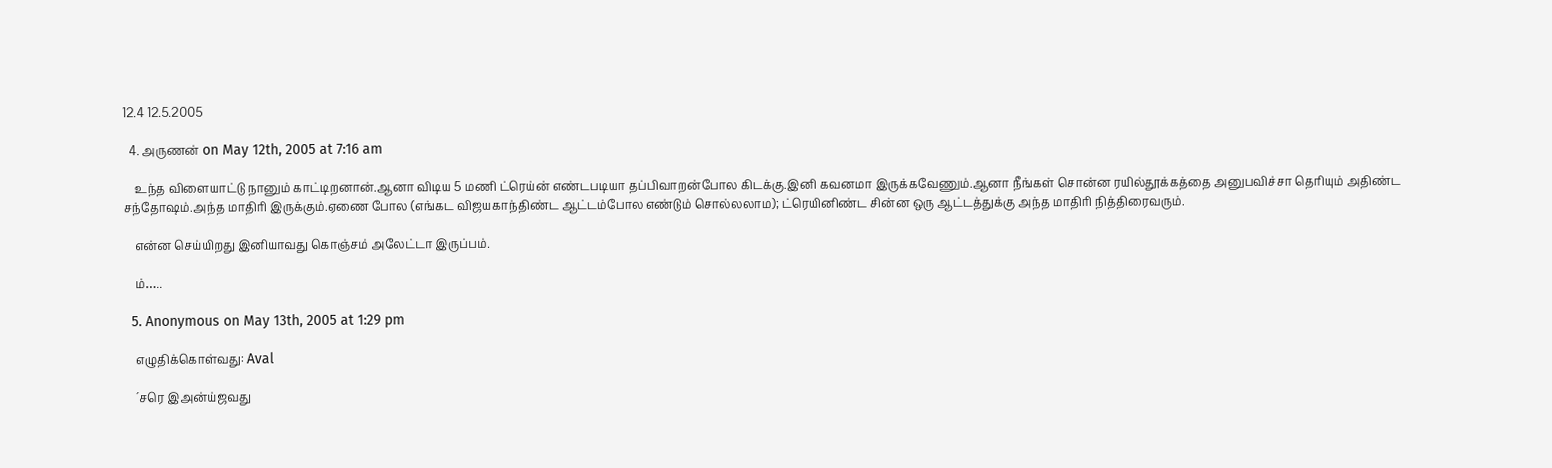12.4 12.5.2005

  4. அருணன் on May 12th, 2005 at 7:16 am

    உந்த விளையாட்டு நானும் காட்டிறனான்.ஆனா விடிய 5 மணி ட்ரெய்ன் எண்டபடியா தப்பிவாறன்போல கிடக்கு.இனி கவனமா இருக்கவேணும்.ஆனா நீங்கள் சொன்ன ரயில்தூக்கத்தை அனுபவிச்சா தெரியும் அதிண்ட சந்தோஷம்.அந்த மாதிரி இருக்கும்.ஏணை போல (எங்கட விஜயகாந்திண்ட ஆட்டம்போல எண்டும் சொல்லலாம); ட்ரெயினிண்ட சின்ன ஒரு ஆட்டத்துக்கு அந்த மாதிரி நித்திரைவரும்.

    என்ன செய்யிறது இனியாவது கொஞ்சம் அலேட்டா இருப்பம்.

    ம்…..

  5. Anonymous on May 13th, 2005 at 1:29 pm

    எழுதிக்கொள்வது: Aval

    ´சரெ இஅன்ய்ஜவது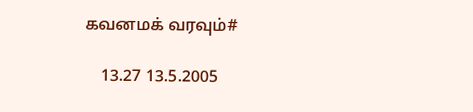கவனமக் வரவும்#

    13.27 13.5.2005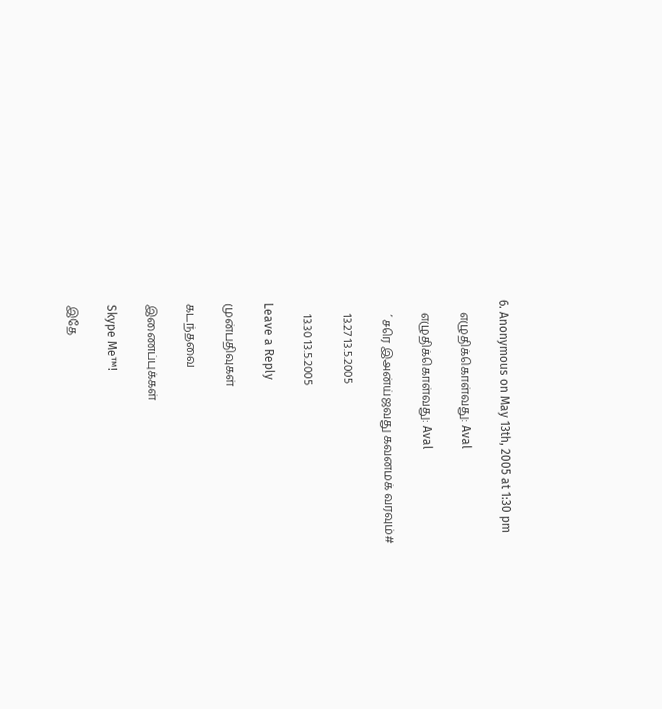6. Anonymous on May 13th, 2005 at 1:30 pm

    எழுதிக்கொள்வது: Aval

    எழுதிக்கொள்வது: Aval

    ´சரெ இஅன்ய்ஜவது கவனமக் வரவும்#

    13.27 13.5.2005

    13.30 13.5.2005

Leave a Reply

முன்பதிவுகள்

கடந்தவை

இணைப்புக்கள்

Skype Me™!

இதே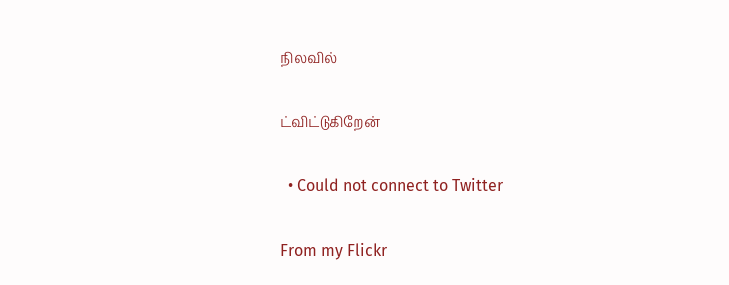நிலவில்

ட்விட்டுகிறேன்

  • Could not connect to Twitter

From my Flickr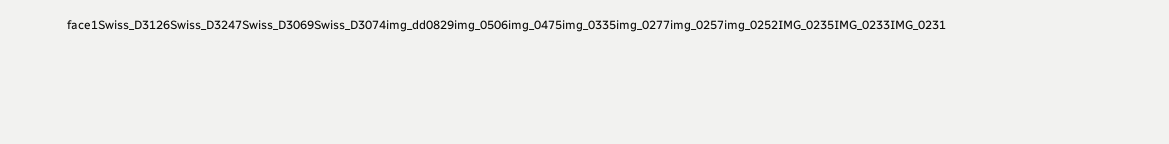face1Swiss_D3126Swiss_D3247Swiss_D3069Swiss_D3074img_dd0829img_0506img_0475img_0335img_0277img_0257img_0252IMG_0235IMG_0233IMG_0231